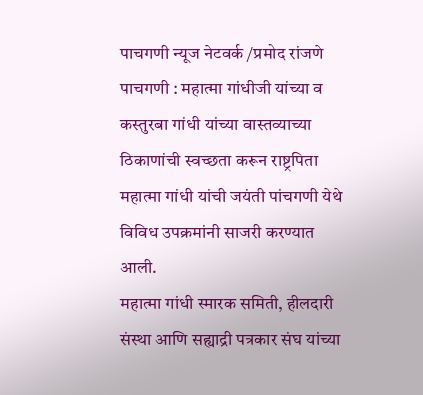पाचगणी न्यूज नेटवर्क /प्रमोद रांजणे
पाचगणी : महात्मा गांधीजी यांच्या व कस्तुरबा गांधी यांच्या वास्तव्याच्या ठिकाणांची स्वच्छता करून राष्ट्रपिता महात्मा गांधी यांची जयंती पांचगणी येथे विविध उपक्रमांनी साजरी करण्यात आली.
महात्मा गांधी स्मारक समिती, हीलदारी संस्था आणि सह्याद्री पत्रकार संघ यांच्या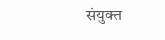संयुक्त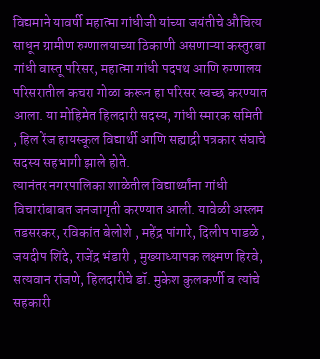विद्यमाने यावर्षी महात्मा गांधीजी यांच्या जयंतीचे औचित्य साधून ग्रामीण रुग्णालयाच्या ठिकाणी असणाऱ्या कस्तुरबा गांधी वास्तू परिसर, महात्मा गांधी पदपथ आणि रुग्णालय परिसरातील कचरा गोळा करून हा परिसर स्वच्छ करण्यात आला. या मोहिमेत हिलदारी सदस्य, गांधी स्मारक समिती , हिल रेंज हायस्कूल विद्यार्थी आणि सह्याद्री पत्रकार संघाचे सदस्य सहभागी झाले होते.
त्यानंतर नगरपालिका शाळेतील विद्यार्थ्यांना गांधी विचारांबाबत जनजागृती करण्यात आली. यावेळी अस्लम तडसरकर, रविकांत बेलोशे , महेंद्र पांगारे, दिलीप पाडळे , जयदीप शिंदे, राजेंद्र भंडारी , मुख्याध्यापक लक्ष्मण हिरवे, सत्यवान रांजणे, हिलदारीचे डॉ. मुकेश कुलकर्णी व त्यांचे सहकारी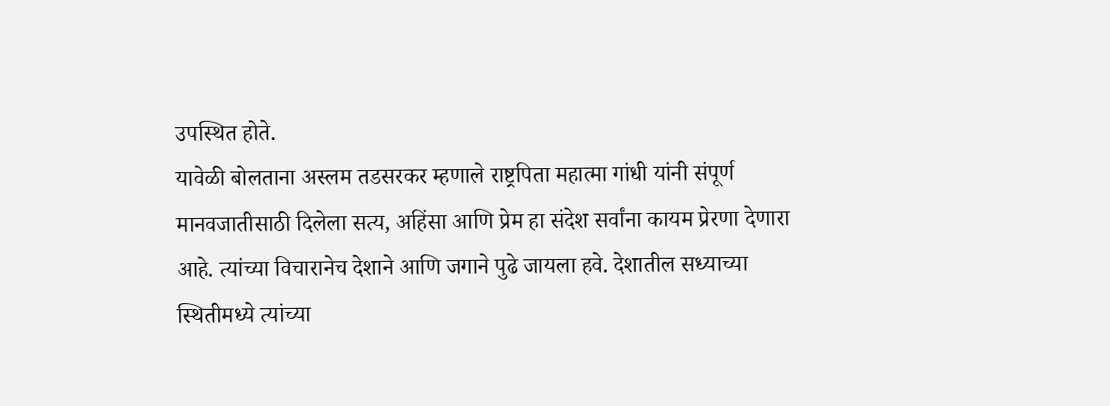उपस्थित होते.
यावेळी बोलताना अस्लम तडसरकर म्हणाले राष्ट्रपिता महात्मा गांधी यांनी संपूर्ण मानवजातीसाठी दिलेला सत्य, अहिंसा आणि प्रेम हा संदेश सर्वांना कायम प्रेरणा देणारा आहे. त्यांच्या विचारानेच देशाने आणि जगाने पुढे जायला हवे. देशातील सध्याच्या स्थितीमध्ये त्यांच्या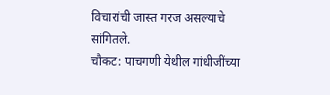विचारांची जास्त गरज असल्याचे सांगितले.
चौकट: पाचगणी येथील गांधीजींच्या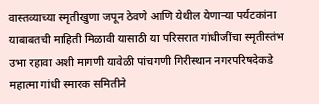वास्तव्याच्या स्मृतीखुणा जपून ठेवणे आणि येथील येणाऱ्या पर्यटकांना याबाबतची माहिती मिळावी यासाठी या परिसरात गांधीजींचा स्मृतीस्तंभ उभा रहावा अशी मागणी यावेळी पांचगणी गिरीस्थान नगरपरिषदेकडे महात्मा गांधी स्मारक समितीने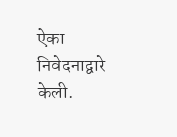ऐका निवेदनाद्वारे केली.